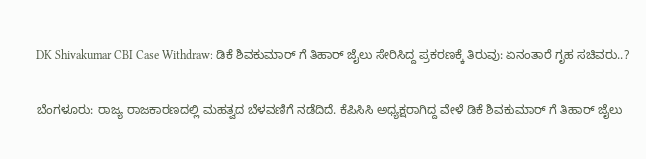DK Shivakumar CBI Case Withdraw: ಡಿಕೆ ಶಿವಕುಮಾರ್ ಗೆ ತಿಹಾರ್ ಜೈಲು ಸೇರಿಸಿದ್ದ ಪ್ರಕರಣಕ್ಕೆ ತಿರುವು: ಏನಂತಾರೆ ಗೃಹ ಸಚಿವರು..?

ಬೆಂಗಳೂರು: ರಾಜ್ಯ ರಾಜಕಾರಣದಲ್ಲಿ ಮಹತ್ವದ ಬೆಳವಣಿಗೆ ನಡೆದಿದೆ. ಕೆಪಿಸಿಸಿ ಅಧ್ಯಕ್ಷರಾಗಿದ್ದ ವೇಳೆ ಡಿಕೆ ಶಿವಕುಮಾರ್ ಗೆ ತಿಹಾರ್ ಜೈಲು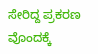ಸೇರಿದ್ದ ಪ್ರಕರಣ ವೊಂದಕ್ಕೆ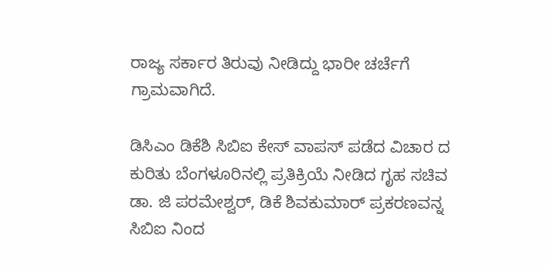ರಾಜ್ಯ ಸರ್ಕಾರ ತಿರುವು ನೀಡಿದ್ದು ಭಾರೀ ಚರ್ಚೆಗೆ ಗ್ರಾಮವಾಗಿದೆ.

ಡಿಸಿಎಂ ಡಿಕೆಶಿ ಸಿಬಿಐ ಕೇಸ್ ವಾಪಸ್ ಪಡೆದ ವಿಚಾರ ದ ಕುರಿತು ಬೆಂಗಳೂರಿನಲ್ಲಿ ಪ್ರತಿಕ್ರಿಯೆ ನೀಡಿದ ಗೃಹ ಸಚಿವ ಡಾ. ಜಿ ಪರಮೇಶ್ವರ್, ಡಿಕೆ ಶಿವಕುಮಾರ್ ಪ್ರಕರಣವನ್ನ ಸಿಬಿಐ ನಿಂದ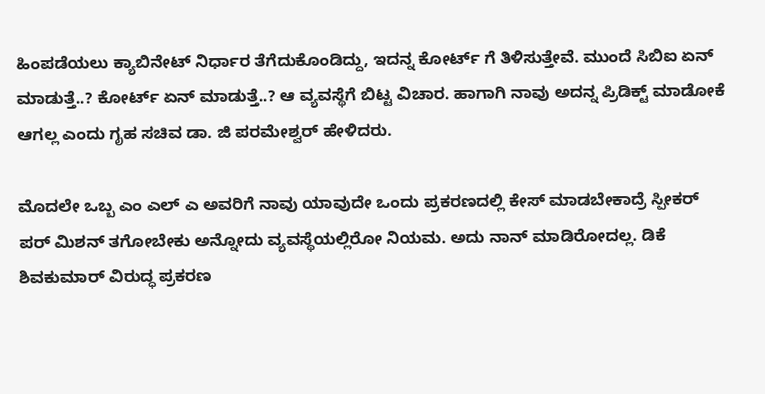ಹಿಂಪಡೆಯಲು ಕ್ಯಾಬಿನೇಟ್ ನಿರ್ಧಾರ ತೆಗೆದುಕೊಂಡಿದ್ದು, ಇದನ್ನ ಕೋರ್ಟ್ ಗೆ ತಿಳಿಸುತ್ತೇವೆ. ಮುಂದೆ ಸಿಬಿಐ ಏನ್ ಮಾಡುತ್ತೆ..? ಕೋರ್ಟ್ ಏನ್ ಮಾಡುತ್ತೆ..? ಆ ವ್ಯವಸ್ಥೆಗೆ ಬಿಟ್ಟ ವಿಚಾರ. ಹಾಗಾಗಿ ನಾವು ಅದನ್ನ ಪ್ರಿಡಿಕ್ಟ್ ಮಾಡೋಕೆ ಆಗಲ್ಲ ಎಂದು ಗೃಹ ಸಚಿವ ಡಾ. ಜಿ ಪರಮೇಶ್ವರ್ ಹೇಳಿದರು.

ಮೊದಲೇ ಒಬ್ಬ ಎಂ ಎಲ್ ಎ ಅವರಿಗೆ ನಾವು ಯಾವುದೇ ಒಂದು ಪ್ರಕರಣದಲ್ಲಿ ಕೇಸ್ ಮಾಡಬೇಕಾದ್ರೆ ಸ್ಪೀಕರ್ ಪರ್ ಮಿಶನ್ ತಗೋಬೇಕು ಅನ್ನೋದು ವ್ಯವಸ್ಥೆಯಲ್ಲಿರೋ‌ ನಿಯಮ. ಅದು ನಾನ್ ಮಾಡಿರೋದಲ್ಲ. ಡಿಕೆ ಶಿವಕುಮಾರ್ ವಿರುದ್ಧ ಪ್ರಕರಣ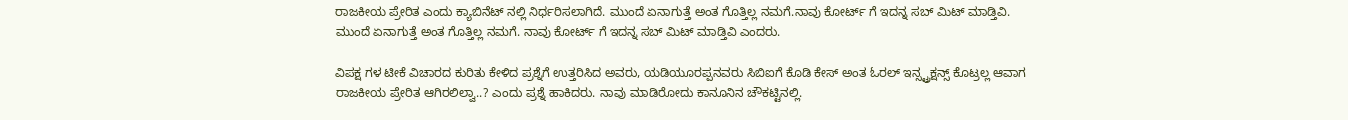ರಾಜಕೀಯ ಪ್ರೇರಿತ ಎಂದು ಕ್ಯಾಬಿನೆಟ್ ನಲ್ಲಿ ನಿರ್ಧರಿಸಲಾಗಿದೆ. ಮುಂದೆ ಏನಾಗುತ್ತೆ ಅಂತ ಗೊತ್ತಿಲ್ಲ ನಮಗೆ.ನಾವು ಕೋರ್ಟ್ ಗೆ ಇದನ್ನ ಸಬ್ ಮಿಟ್ ಮಾಡ್ತಿವಿ. ಮುಂದೆ ಏನಾಗುತ್ತೆ ಅಂತ ಗೊತ್ತಿಲ್ಲ ನಮಗೆ. ನಾವು ಕೋರ್ಟ್ ಗೆ ಇದನ್ನ ಸಬ್ ಮಿಟ್ ಮಾಡ್ತಿವಿ ಎಂದರು.

ವಿಪಕ್ಷ ಗಳ ಟೀಕೆ ವಿಚಾರದ ಕುರಿತು ಕೇಳಿದ ಪ್ರಶ್ನೆಗೆ ಉತ್ತರಿಸಿದ ಅವರು, ಯಡಿಯೂರಪ್ಪನವರು ಸಿಬಿಐಗೆ ಕೊಡಿ ಕೇಸ್ ಅಂತ ಓರಲ್ ಇನ್ಸ್ಟ್ರಕ್ಷನ್ಸ್ ಕೊಟ್ರಲ್ಲ ಆವಾಗ ರಾಜಕೀಯ ಪ್ರೇರಿತ ಆಗಿರಲಿಲ್ವಾ..? ಎಂದು ಪ್ರಶ್ನೆ ಹಾಕಿದರು. ನಾವು ಮಾಡಿರೋದು ಕಾನೂನಿನ ಚೌಕಟ್ಟಿನಲ್ಲಿ.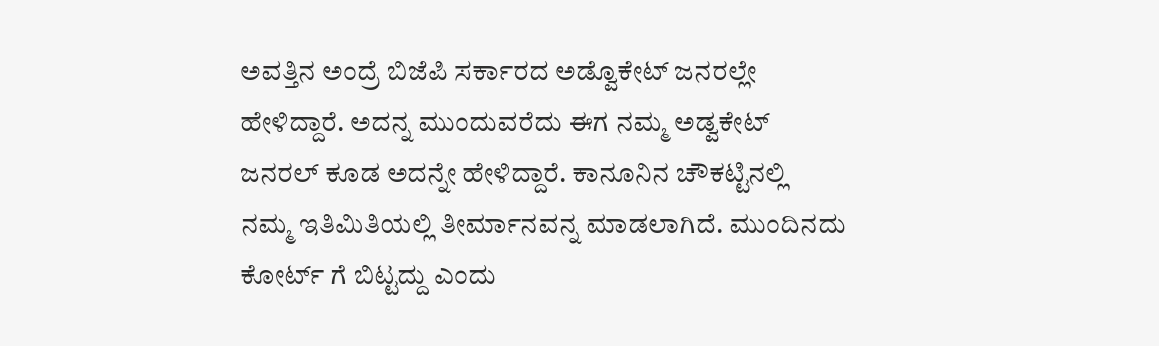ಅವತ್ತಿನ ಅಂದ್ರೆ ಬಿಜೆಪಿ‌ ಸರ್ಕಾರದ ಅಡ್ವೊಕೇಟ್ ಜನರಲ್ಲೇ ಹೇಳಿದ್ದಾರೆ. ಅದನ್ನ ಮುಂದುವರೆದು ಈಗ ನಮ್ಮ ಅಡ್ವಕೇಟ್ ಜನರಲ್ ಕೂಡ ಅದನ್ನೇ ಹೇಳಿದ್ದಾರೆ. ಕಾನೂನಿನ ಚೌಕಟ್ಟಿನಲ್ಲಿ
ನಮ್ಮ ಇತಿಮಿತಿಯಲ್ಲಿ ತೀರ್ಮಾನವನ್ನ ಮಾಡಲಾಗಿದೆ. ಮುಂದಿನದು ಕೋರ್ಟ್ ಗೆ ಬಿಟ್ಟದ್ದು ಎಂದು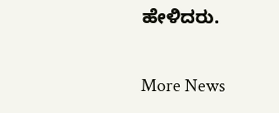ಹೇಳಿದರು.

More News